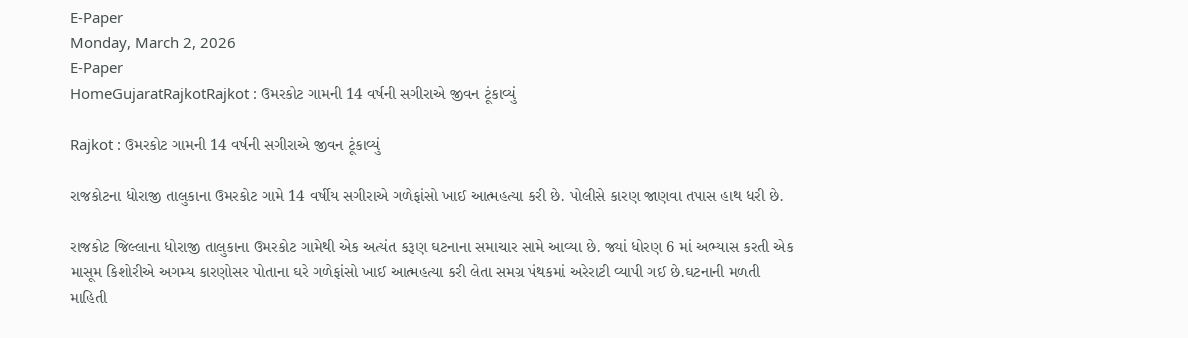E-Paper
Monday, March 2, 2026
E-Paper
HomeGujaratRajkotRajkot : ઉમરકોટ ગામની 14 વર્ષની સગીરાએ જીવન ટૂંકાવ્યું

Rajkot : ઉમરકોટ ગામની 14 વર્ષની સગીરાએ જીવન ટૂંકાવ્યું

રાજકોટના ધોરાજી તાલુકાના ઉમરકોટ ગામે 14 વર્ષીય સગીરાએ ગળેફાંસો ખાઈ આત્મહત્યા કરી છે. પોલીસે કારણ જાણવા તપાસ હાથ ધરી છે.

રાજકોટ જિલ્લાના ધોરાજી તાલુકાના ઉમરકોટ ગામેથી એક અત્યંત કરૂણ ઘટનાના સમાચાર સામે આવ્યા છે. જ્યાં ધોરણ 6 માં અભ્યાસ કરતી એક માસૂમ કિશોરીએ અગમ્ય કારણોસર પોતાના ઘરે ગળેફાંસો ખાઈ આત્મહત્યા કરી લેતા સમગ્ર પંથકમાં અરેરાટી વ્યાપી ગઈ છે.ઘટનાની મળતી માહિતી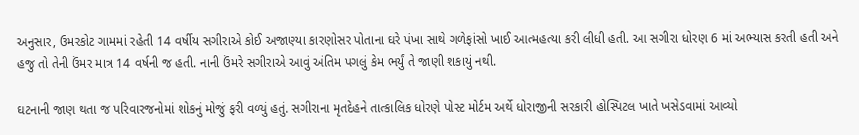અનુસાર, ઉમરકોટ ગામમાં રહેતી 14 વર્ષીય સગીરાએ કોઈ અજાણ્યા કારણોસર પોતાના ઘરે પંખા સાથે ગળેફાંસો ખાઈ આત્મહત્યા કરી લીધી હતી. આ સગીરા ધોરણ 6 માં અભ્યાસ કરતી હતી અને હજુ તો તેની ઉંમર માત્ર 14 વર્ષની જ હતી. નાની ઉંમરે સગીરાએ આવું અંતિમ પગલું કેમ ભર્યું તે જાણી શકાયું નથી.

ઘટનાની જાણ થતા જ પરિવારજનોમાં શોકનું મોજું ફરી વળ્યું હતું. સગીરાના મૃતદેહને તાત્કાલિક ધોરણે પોસ્ટ મોર્ટમ અર્થે ધોરાજીની સરકારી હોસ્પિટલ ખાતે ખસેડવામાં આવ્યો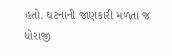હતો. ઘટનાની જાણકારી મળતા જ ધોરાજી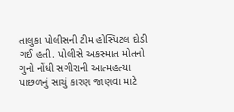તાલુકા પોલીસની ટીમ હોસ્પિટલ દોડી ગઈ હતી. પોલીસે અકસ્માત મોતનો ગુનો નોંધી સગીરાની આત્મહત્યા પાછળનું સાચું કારણ જાણવા માટે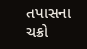તપાસના ચક્રો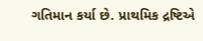ગતિમાન કર્યા છે. પ્રાથમિક દ્રષ્ટિએ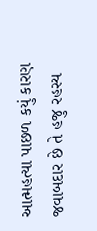આત્મહત્યા પાછળ કયું કારણ જવાબદાર છે તે હજુ રહસ્ય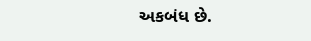અકબંધ છે.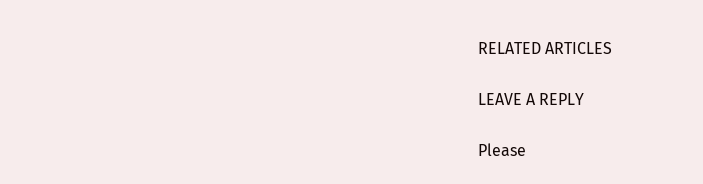RELATED ARTICLES

LEAVE A REPLY

Please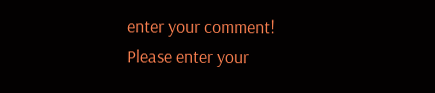enter your comment!
Please enter your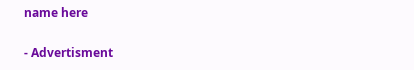name here

- Advertisment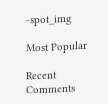-spot_img

Most Popular

Recent Comments